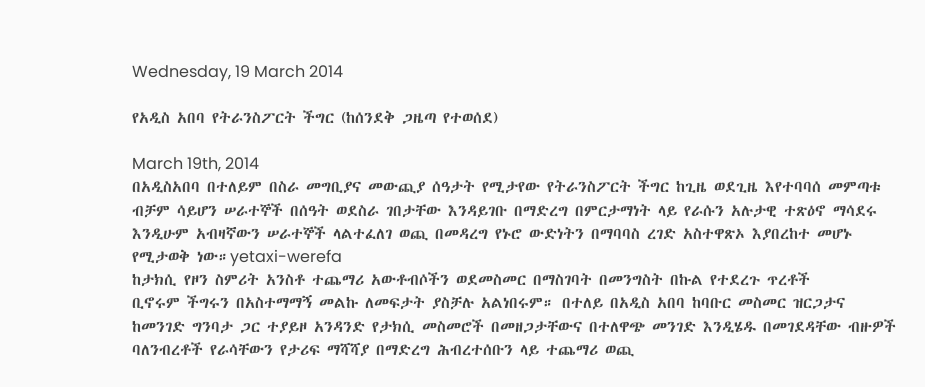Wednesday, 19 March 2014

የአዲስ አበባ የትራንስፖርት ችግር (ከሰንደቅ ጋዜጣ የተወሰደ)

March 19th, 2014
በአዲስአበባ በተለይም በስራ መግቢያና መውጪያ ሰዓታት የሚታየው የትራንስፖርት ችግር ከጊዜ ወደጊዜ እየተባባሰ መምጣቱ ብቻም ሳይሆን ሠራተኞች በሰዓት ወደስራ ገበታቸው እንዳይገቡ በማድረግ በምርታማነት ላይ የራሱን አሉታዊ ተጽዕኖ ማሳደሩ እንዲሁም አብዛኛውን ሠራተኞች ላልተፈለገ ወጪ በመዳረግ የኑሮ ውድነትን በማባባስ ረገድ አስተዋጽኦ እያበረከተ መሆኑ የሚታወቅ ነው።yetaxi-werefa
ከታክሲ የዞን ስምሪት አንስቶ ተጨማሪ አውቶብሶችን ወደመስመር በማስገባት በመንግስት በኩል የተደረጉ ጥረቶች
ቢኖሩም ችግሩን በአስተማማኝ መልኩ ለመፍታት ያስቻሉ አልነበሩም። በተለይ በአዲስ አበባ ከባቡር መስመር ዝርጋታና ከመንገድ ግንባታ ጋር ተያይዞ አንዳንድ የታክሲ መስመሮች በመዘጋታቸውና በተለዋጭ መንገድ እንዲሄዱ በመገደዳቸው ብዙዎች ባለንብረቶች የራሳቸውን የታሪፍ ማሻሻያ በማድረግ ሕብረተሰቡን ላይ ተጨማሪ ወጪ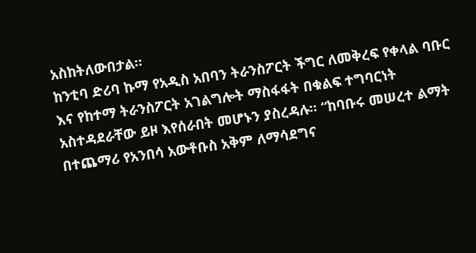አስከትለውበታል።
ከንቲባ ድሪባ ኩማ የአዲስ አበባን ትራንስፖርት ችግር ለመቅረፍ የቀላል ባቡር እና የከተማ ትራንስፖርት አገልግሎት ማስፋፋት በቁልፍ ተግባርነት አስተዳደራቸው ይዞ እየሰራበት መሆኑን ያስረዳሉ። “ከባቡሩ መሠረተ ልማት በተጨማሪ የአንበሳ አውቶቡስ አቅም ለማሳደግና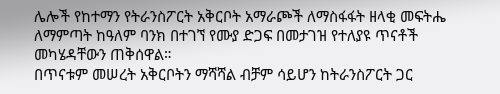ሌሎች የከተማን የትራንስፖርት አቅርቦት አማራጮች ለማስፋፋት ዘላቂ መፍትሔ ለማምጣት ከዓለም ባንክ በተገኘ የሙያ ድጋፍ በመታገዝ የተለያዩ ጥናቶች መካሄዳቸውን ጠቅሰዋል።
በጥናቱም መሠረት አቅርቦትን ማሻሻል ብቻም ሳይሆን ከትራንስፖርት ጋር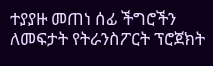ተያያዙ መጠነ ሰፊ ችግሮችን ለመፍታት የትራንስፖርት ፕሮጀክት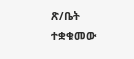ጽ/ቤት ተቋቁመው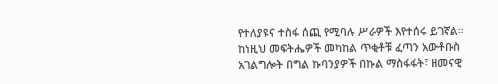የተለያዩና ተስፋ ሰጪ የሚባሉ ሥራዎች እየተሰሩ ይገኛል። ከነዚህ መፍትሔዎች መካከል ጥቂቶቹ ፈጣን አውቶቡስ አገልግሎት በግል ኩባንያዎች በኩል ማስፋፋት፣ ዘመናዊ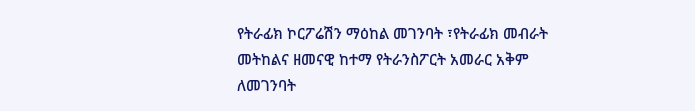የትራፊክ ኮርፖሬሽን ማዕከል መገንባት ፣የትራፊክ መብራት መትከልና ዘመናዊ ከተማ የትራንስፖርት አመራር አቅም ለመገንባት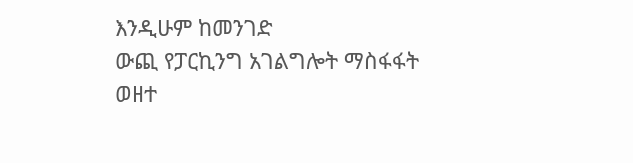እንዲሁም ከመንገድ
ውጪ የፓርኪንግ አገልግሎት ማስፋፋት ወዘተ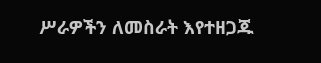ሥራዎችን ለመስራት እየተዘጋጁ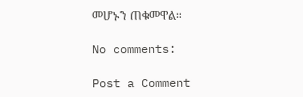መሆኑን ጠቁመዋል።

No comments:

Post a Comment